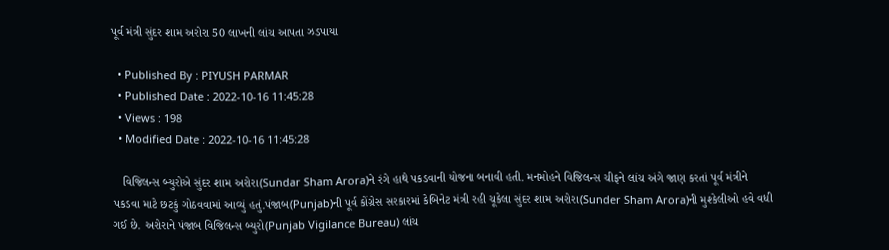પૂર્વ મંત્રી સુંદર શામ અરોરા 50 લાખની લાંચ આપતા ઝડપાયા

  • Published By : PIYUSH PARMAR
  • Published Date : 2022-10-16 11:45:28
  • Views : 198
  • Modified Date : 2022-10-16 11:45:28

   વિજિલન્સ બ્યુરોએ સુંદર શામ અરોરા(Sundar Sham Arora)ને રંગે હાથે પકડવાની યોજના બનાવી હતી. મનમોહને વિજિલન્સ ચીફને લાંચ અંગે જાણ કરતાં પૂર્વ મંત્રીને પકડવા માટે છટકું ગોઠવવામાં આવ્યું હતું.પંજાબ(Punjab)ની પૂર્વ કોંગ્રેસ સરકારમાં કેબિનેટ મંત્રી રહી ચૂકેલા સુંદર શામ અરોરા(Sunder Sham Arora)ની મુશ્કેલીઓ હવે વધી ગઈ છે. અરોરાને પંજાબ વિજિલન્સ બ્યુરો(Punjab Vigilance Bureau) લાંચ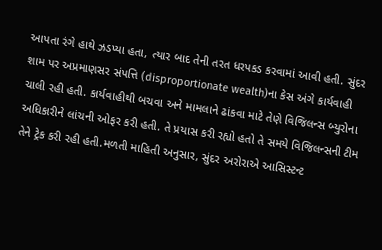આપતા રંગે હાથે ઝડપ્યા હતા, ત્યાર બાદ તેની તરત ધરપકડ કરવામાં આવી હતી. સુંદર શામ પર અપ્રમાણસર સંપત્તિ (disproportionate wealth)ના કેસ અંગે કાર્યવાહી ચાલી રહી હતી. કાર્યવાહીથી બચવા અને મામલાને ઢાંકવા માટે તેણે વિજિલન્સ બ્યુરોના અધિકારીને લાંચની ઓફર કરી હતી. તે પ્રયાસ કરી રહ્યો હતો તે સમયે વિજિલન્સની ટીમ તેને ટ્રેક કરી રહી હતી.મળતી માહિતી અનુસાર, સુંદર અરોરાએ આસિસ્ટન્ટ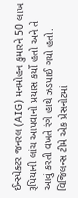ઈન્સ્પેક્ટર જનરલ (AIG) મનમોહન કુમારને 50 લાખ રૂપિયાની લાંચ આપવાનો પ્રયાસ કર્યો હતો અને તે આવું કરતી વખતે રંગે હાથે ઝડપાઈ ગયો હતો. વિજિલન્સ ટીમે એક પ્રેસનોટમાં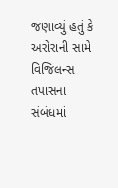જણાવ્યું હતું કે અરોરાની સામે વિજિલન્સ તપાસના સંબંધમાં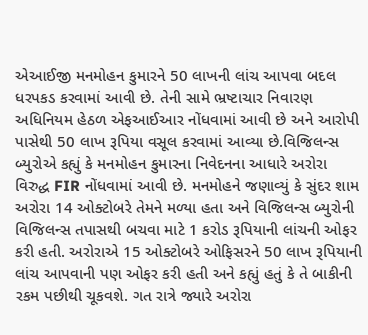એઆઈજી મનમોહન કુમારને 50 લાખની લાંચ આપવા બદલ ધરપકડ કરવામાં આવી છે. તેની સામે ભ્રષ્ટાચાર નિવારણ અધિનિયમ હેઠળ એફઆઈઆર નોંધવામાં આવી છે અને આરોપી પાસેથી 50 લાખ રૂપિયા વસૂલ કરવામાં આવ્યા છે.વિજિલન્સ બ્યુરોએ કહ્યું કે મનમોહન કુમારના નિવેદનના આધારે અરોરા વિરુદ્ધ FIR નોંધવામાં આવી છે. મનમોહને જણાવ્યું કે સુંદર શામ અરોરા 14 ઓક્ટોબરે તેમને મળ્યા હતા અને વિજિલન્સ બ્યુરોની વિજિલન્સ તપાસથી બચવા માટે 1 કરોડ રૂપિયાની લાંચની ઓફર કરી હતી. અરોરાએ 15 ઓક્ટોબરે ઓફિસરને 50 લાખ રૂપિયાની લાંચ આપવાની પણ ઓફર કરી હતી અને કહ્યું હતું કે તે બાકીની રકમ પછીથી ચૂકવશે. ગત રાત્રે જ્યારે અરોરા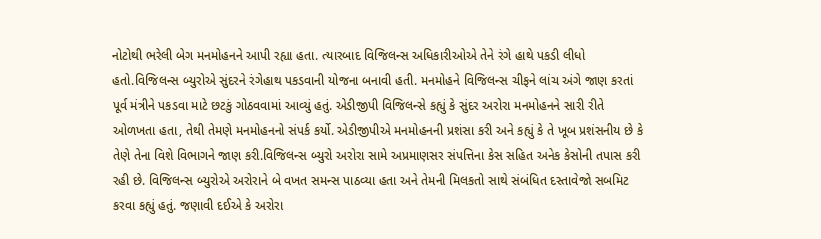નોટોથી ભરેલી બેગ મનમોહનને આપી રહ્યા હતા. ત્યારબાદ વિજિલન્સ અધિકારીઓએ તેને રંગે હાથે પકડી લીધો હતો.વિજિલન્સ બ્યુરોએ સુંદરને રંગેહાથ પકડવાની યોજના બનાવી હતી. મનમોહને વિજિલન્સ ચીફને લાંચ અંગે જાણ કરતાં પૂર્વ મંત્રીને પકડવા માટે છટકું ગોઠવવામાં આવ્યું હતું. એડીજીપી વિજિલન્સે કહ્યું કે સુંદર અરોરા મનમોહનને સારી રીતે ઓળખતા હતા, તેથી તેમણે મનમોહનનો સંપર્ક કર્યો. એડીજીપીએ મનમોહનની પ્રશંસા કરી અને કહ્યું કે તે ખૂબ પ્રશંસનીય છે કે તેણે તેના વિશે વિભાગને જાણ કરી.વિજિલન્સ બ્યુરો અરોરા સામે અપ્રમાણસર સંપત્તિના કેસ સહિત અનેક કેસોની તપાસ કરી રહી છે. વિજિલન્સ બ્યુરોએ અરોરાને બે વખત સમન્સ પાઠવ્યા હતા અને તેમની મિલકતો સાથે સંબંધિત દસ્તાવેજો સબમિટ કરવા કહ્યું હતું. જણાવી દઈએ કે અરોરા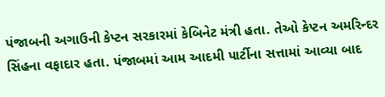પંજાબની અગાઉની કેપ્ટન સરકારમાં કેબિનેટ મંત્રી હતા. તેઓ કેપ્ટન અમરિન્દર સિંહના વફાદાર હતા. પંજાબમાં આમ આદમી પાર્ટીના સત્તામાં આવ્યા બાદ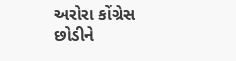અરોરા કોંગ્રેસ છોડીને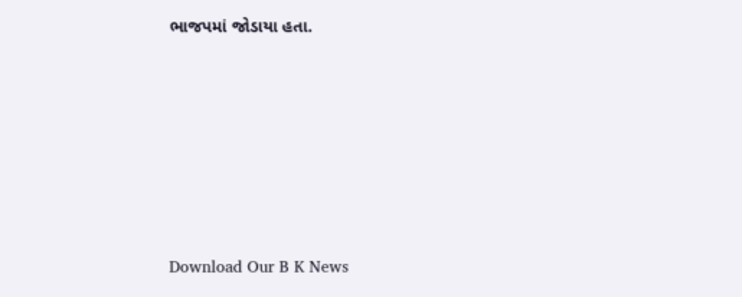ભાજપમાં જોડાયા હતા.









Download Our B K News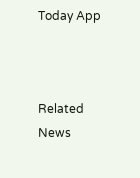Today App



Related News